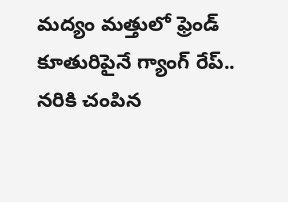మద్యం మత్తులో ఫ్రెండ్ కూతురిపైనే గ్యాంగ్ రేప్.. నరికి చంపిన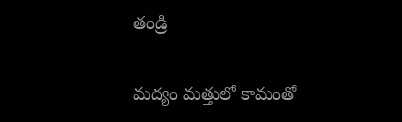తండ్రి

మద్యం మత్తులో కామంతో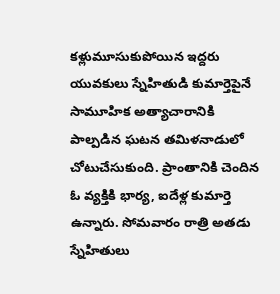కళ్లుమూసుకుపోయిన ఇద్దరు యువకులు స్నేహితుడి కుమార్తెపైనే సామూహిక అత్యాచారానికి పాల్పడిన ఘటన తమిళనాడులో చోటుచేసుకుంది. ప్రాంతానికి చెందిన ఓ వ్యక్తికి భార్య, ఐదేళ్ల కుమార్తె ఉన్నారు. సోమవారం రాత్రి అతడు స్నేహితులు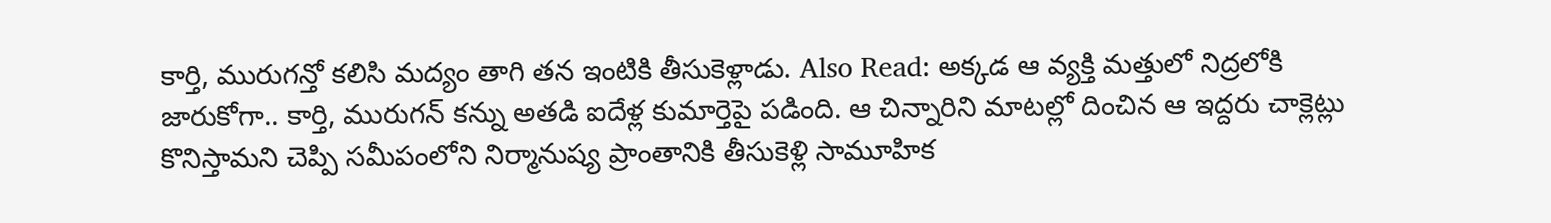కార్తి, మురుగన్తో కలిసి మద్యం తాగి తన ఇంటికి తీసుకెళ్లాడు. Also Read: అక్కడ ఆ వ్యక్తి మత్తులో నిద్రలోకి జారుకోగా.. కార్తి, మురుగన్ కన్ను అతడి ఐదేళ్ల కుమార్తెపై పడింది. ఆ చిన్నారిని మాటల్లో దించిన ఆ ఇద్దరు చాక్లెట్లు కొనిస్తామని చెప్పి సమీపంలోని నిర్మానుష్య ప్రాంతానికి తీసుకెళ్లి సామూహిక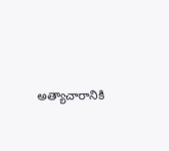అత్యాచారానికి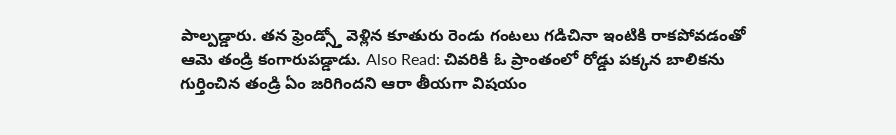పాల్పడ్డారు. తన ఫ్రెండ్స్తో వెళ్లిన కూతురు రెండు గంటలు గడిచినా ఇంటికి రాకపోవడంతో ఆమె తండ్రి కంగారుపడ్డాడు. Also Read: చివరికి ఓ ప్రాంతంలో రోడ్డు పక్కన బాలికను గుర్తించిన తండ్రి ఏం జరిగిందని ఆరా తీయగా విషయం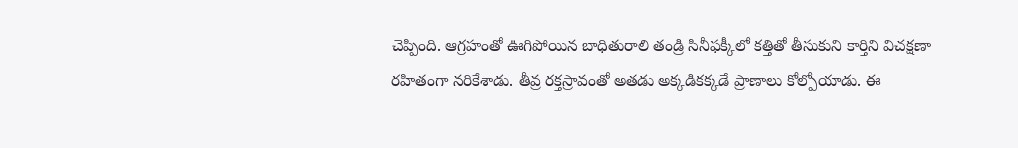చెప్పింది. ఆగ్రహంతో ఊగిపోయిన బాధితురాలి తండ్రి సినీఫక్కీలో కత్తితో తీసుకుని కార్తిని విచక్షణా రహితంగా నరికేశాడు. తీవ్ర రక్తస్రావంతో అతడు అక్కడికక్కడే ప్రాణాలు కోల్పోయాడు. ఈ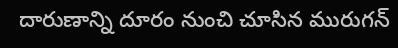దారుణాన్ని దూరం నుంచి చూసిన మురుగన్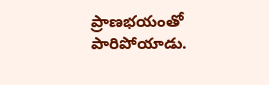ప్రాణభయంతో పారిపోయాడు.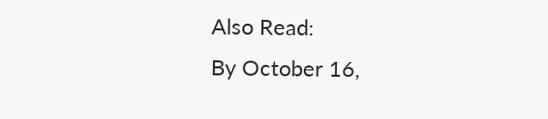Also Read:
By October 16,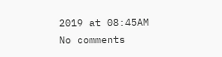2019 at 08:45AM
No comments